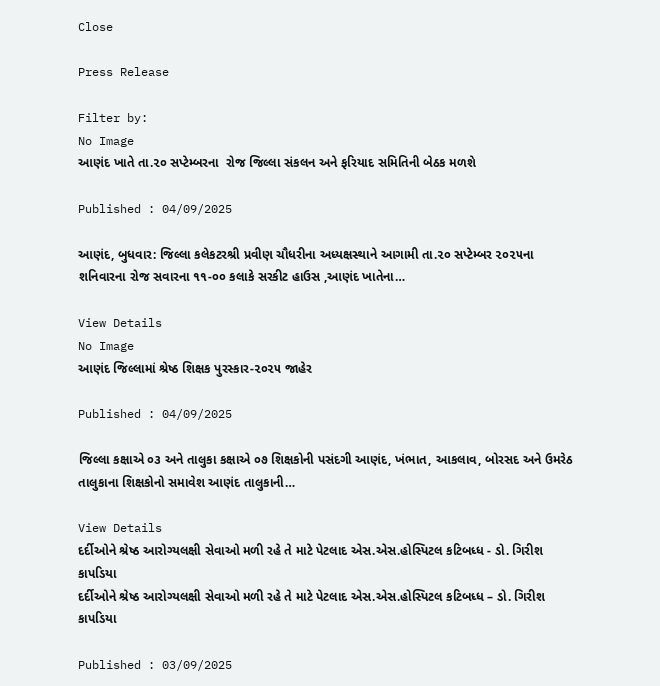Close

Press Release

Filter by:
No Image
આણંદ ખાતે તા.૨૦ સપ્ટેમ્બરના  રોજ જિલ્લા સંકલન અને ફરિયાદ સમિતિની બેઠક મળશે

Published : 04/09/2025

આણંદ, બુધવાર: જિલ્લા કલેકટરશ્રી પ્રવીણ ચૌધરીના અધ્યક્ષસ્થાને આગામી તા.૨૦ સપ્ટેમ્બર ૨૦૨૫ના શનિવારના રોજ સવારના ૧૧-૦૦ કલાકે સરકીટ હાઉસ ,આણંદ ખાતેના…

View Details
No Image
આણંદ જિલ્લામાં શ્રેષ્ઠ શિક્ષક પુરસ્કાર-૨૦૨૫ જાહેર

Published : 04/09/2025

જિલ્લા કક્ષાએ ૦૩ અને તાલુકા કક્ષાએ ૦૭ શિક્ષકોની પસંદગી આણંદ, ખંભાત, આકલાવ, બોરસદ અને ઉમરેઠ તાલુકાના શિક્ષકોનો સમાવેશ આણંદ તાલુકાની…

View Details
દર્દીઓને શ્રેષ્ઠ આરોગ્યલક્ષી સેવાઓ મળી રહે તે માટે પેટલાદ એસ.એસ.હોસ્પિટલ કટિબધ્ધ - ડો. ગિરીશ કાપડિયા
દર્દીઓને શ્રેષ્ઠ આરોગ્યલક્ષી સેવાઓ મળી રહે તે માટે પેટલાદ એસ.એસ.હોસ્પિટલ કટિબધ્ધ – ડો. ગિરીશ કાપડિયા

Published : 03/09/2025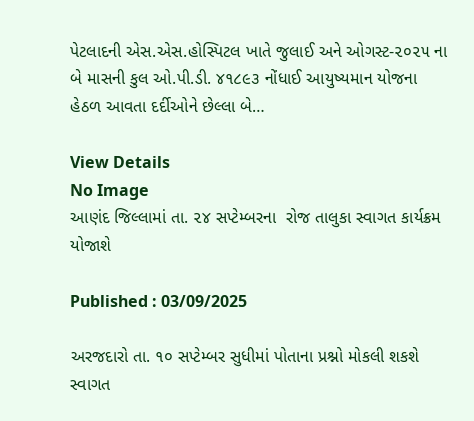પેટલાદની એસ.એસ.હોસ્પિટલ ખાતે જુલાઈ અને ઓગસ્ટ-૨૦૨૫ ના બે માસની કુલ ઓ.પી.ડી. ૪૧૮૯૩ નોંધાઈ આયુષ્યમાન યોજના હેઠળ આવતા દર્દીઓને છેલ્લા બે…

View Details
No Image
આણંદ જિલ્લામાં તા. ૨૪ સપ્ટેમ્બરના  રોજ તાલુકા સ્વાગત કાર્યક્રમ યોજાશે

Published : 03/09/2025

અરજદારો તા. ૧૦ સપ્ટેમ્બર સુધીમાં પોતાના પ્રશ્નો મોકલી શકશે સ્વાગત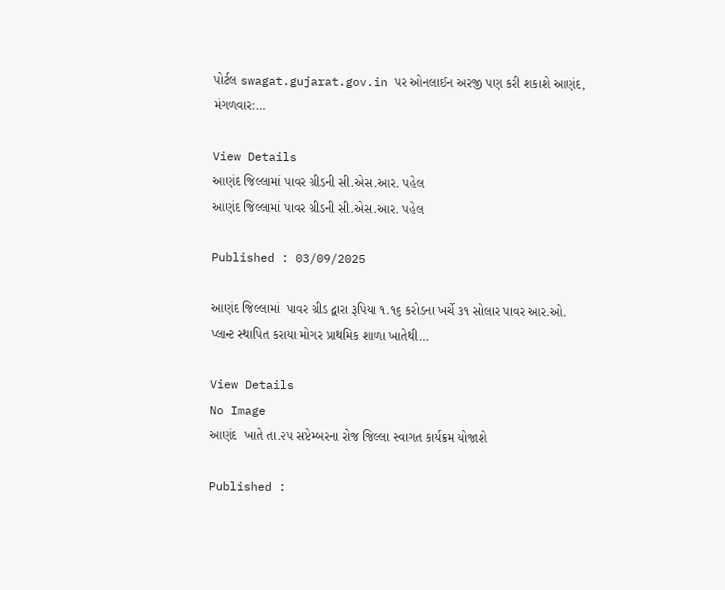પોર્ટલ swagat.gujarat.gov.in પર ઓનલાઈન અરજી પણ કરી શકાશે આણંદ, મંગળવાર:…

View Details
આણંદ જિલ્લામાં પાવર ગ્રીડની સી.એસ.આર. પહેલ
આણંદ જિલ્લામાં પાવર ગ્રીડની સી.એસ.આર. પહેલ

Published : 03/09/2025

આણંદ જિલ્લામાં  પાવર ગ્રીડ દ્વારા રૂપિયા ૧.૧૬ કરોડના ખર્ચે ૩૧ સોલાર પાવર આર.ઓ. પ્લાન્ટ સ્થાપિત કરાયા મોગર પ્રાથમિક શાળા ખાતેથી…

View Details
No Image
આણંદ  ખાતે તા.૨૫ સપ્ટેમ્બરના રોજ જિલ્લા સ્વાગત કાર્યક્રમ યોજાશે

Published :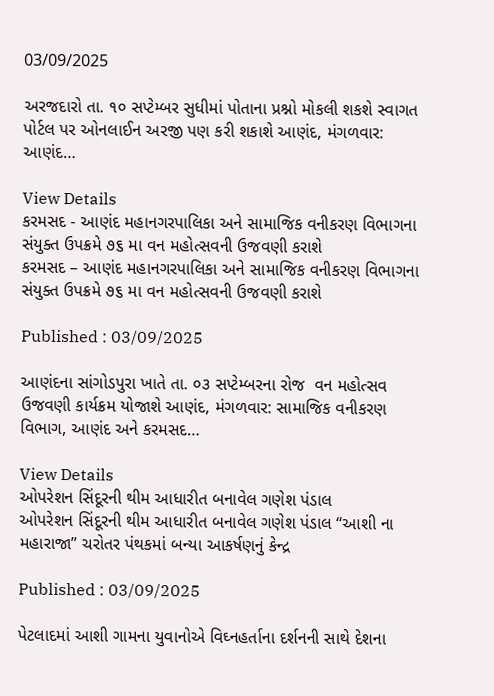03/09/2025

અરજદારો તા. ૧૦ સપ્ટેમ્બર સુધીમાં પોતાના પ્રશ્નો મોકલી શકશે સ્વાગત પોર્ટલ પર ઓનલાઈન અરજી પણ કરી શકાશે આણંદ, મંગળવાર: આણંદ…

View Details
કરમસદ - આણંદ મહાનગરપાલિકા અને સામાજિક વનીકરણ વિભાગના સંયુક્ત ઉપક્રમે ૭૬ મા વન મહોત્સવની ઉજવણી કરાશે
કરમસદ – આણંદ મહાનગરપાલિકા અને સામાજિક વનીકરણ વિભાગના સંયુક્ત ઉપક્રમે ૭૬ મા વન મહોત્સવની ઉજવણી કરાશે

Published : 03/09/2025

આણંદના સાંગોડપુરા ખાતે તા. ૦૩ સપ્ટેમ્બરના રોજ  વન મહોત્સવ ઉજવણી કાર્યક્રમ યોજાશે આણંદ, મંગળવાર: સામાજિક વનીકરણ વિભાગ, આણંદ અને કરમસદ…

View Details
ઓપરેશન સિંદૂરની થીમ આધારીત બનાવેલ ગણેશ પંડાલ
ઓપરેશન સિંદૂરની થીમ આધારીત બનાવેલ ગણેશ પંડાલ “આશી ના મહારાજા’’ ચરોતર પંથકમાં બન્યા આકર્ષણનું કેન્દ્ર

Published : 03/09/2025

પેટલાદમાં આશી ગામના યુવાનોએ વિઘ્નહર્તાના દર્શનની સાથે દેશના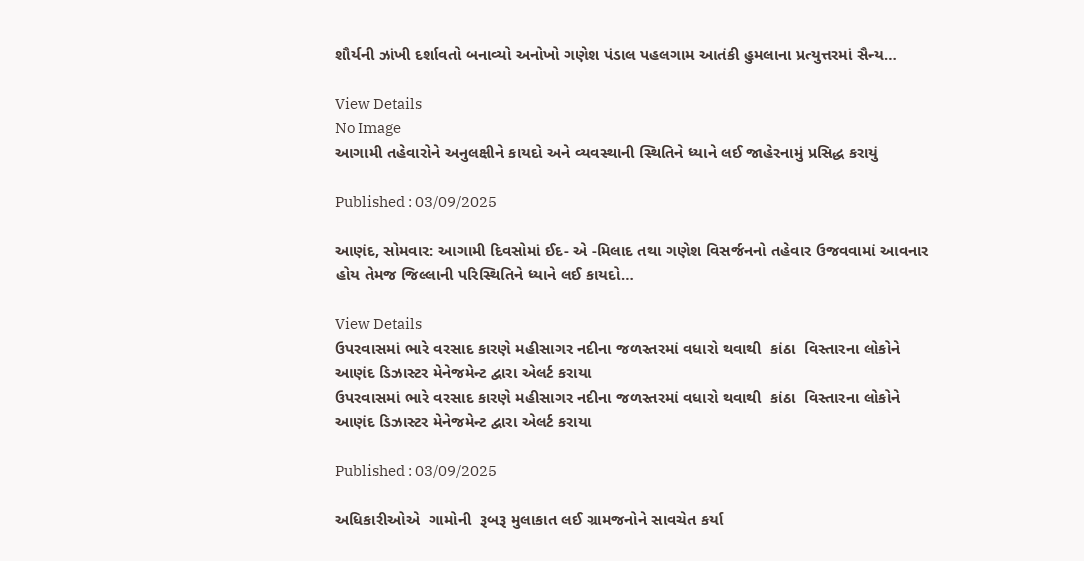શૌર્યની ઝાંખી દર્શાવતો બનાવ્યો અનોખો ગણેશ પંડાલ પહલગામ આતંકી હુમલાના પ્રત્યુત્તરમાં સૈન્ય…

View Details
No Image
આગામી તહેવારોને અનુલક્ષીને કાયદો અને વ્યવસ્થાની સ્થિતિને ધ્યાને લઈ જાહેરનામું પ્રસિદ્ધ કરાયું

Published : 03/09/2025

આણંદ, સોમવાર: આગામી દિવસોમાં ઈદ- એ -મિલાદ તથા ગણેશ વિસર્જનનો તહેવાર ઉજવવામાં આવનાર હોય તેમજ જિલ્લાની પરિસ્થિતિને ધ્યાને લઈ કાયદો…

View Details
ઉપરવાસમાં ભારે વરસાદ કારણે મહીસાગર નદીના જળસ્તરમાં વધારો થવાથી  કાંઠા  વિસ્તારના લોકોને આણંદ ડિઝાસ્ટર મેનેજમેન્ટ દ્વારા એલર્ટ કરાયા
ઉપરવાસમાં ભારે વરસાદ કારણે મહીસાગર નદીના જળસ્તરમાં વધારો થવાથી  કાંઠા  વિસ્તારના લોકોને આણંદ ડિઝાસ્ટર મેનેજમેન્ટ દ્વારા એલર્ટ કરાયા

Published : 03/09/2025

અધિકારીઓએ  ગામોની  રૂબરૂ મુલાકાત લઈ ગ્રામજનોને સાવચેત કર્યા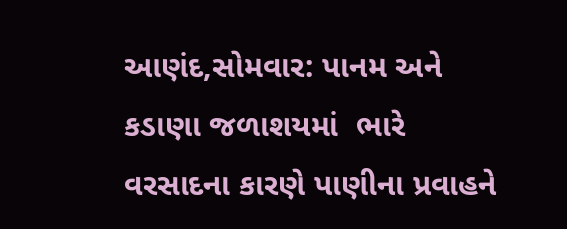આણંદ,સોમવાર: પાનમ અને કડાણા જળાશયમાં  ભારે વરસાદના કારણે પાણીના પ્રવાહને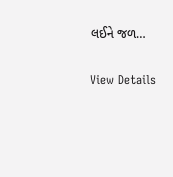લઈને જળ…

View Details